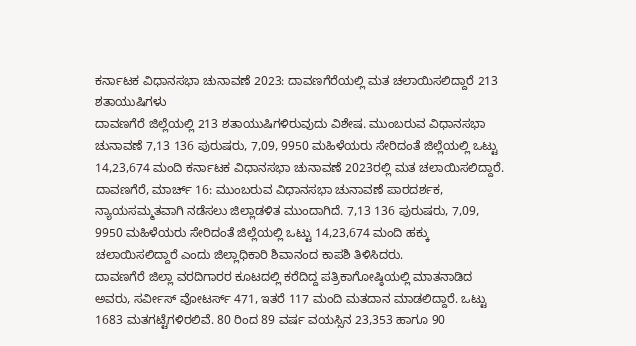ಕರ್ನಾಟಕ ವಿಧಾನಸಭಾ ಚುನಾವಣೆ 2023: ದಾವಣಗೆರೆಯಲ್ಲಿ ಮತ ಚಲಾಯಿಸಲಿದ್ದಾರೆ 213 ಶತಾಯುಷಿಗಳು
ದಾವಣಗೆರೆ ಜಿಲ್ಲೆಯಲ್ಲಿ 213 ಶತಾಯುಷಿಗಳಿರುವುದು ವಿಶೇಷ. ಮುಂಬರುವ ವಿಧಾನಸಭಾ ಚುನಾವಣೆ 7,13 136 ಪುರುಷರು, 7,09, 9950 ಮಹಿಳೆಯರು ಸೇರಿದಂತೆ ಜಿಲ್ಲೆಯಲ್ಲಿ ಒಟ್ಟು 14,23,674 ಮಂದಿ ಕರ್ನಾಟಕ ವಿಧಾನಸಭಾ ಚುನಾವಣೆ 2023ರಲ್ಲಿ ಮತ ಚಲಾಯಿಸಲಿದ್ದಾರೆ.
ದಾವಣಗೆರೆ, ಮಾರ್ಚ್ 16: ಮುಂಬರುವ ವಿಧಾನಸಭಾ ಚುನಾವಣೆ ಪಾರದರ್ಶಕ, ನ್ಯಾಯಸಮ್ಮತವಾಗಿ ನಡೆಸಲು ಜಿಲ್ಲಾಡಳಿತ ಮುಂದಾಗಿದೆ. 7,13 136 ಪುರುಷರು, 7,09, 9950 ಮಹಿಳೆಯರು ಸೇರಿದಂತೆ ಜಿಲ್ಲೆಯಲ್ಲಿ ಒಟ್ಟು 14,23,674 ಮಂದಿ ಹಕ್ಕು ಚಲಾಯಿಸಲಿದ್ದಾರೆ ಎಂದು ಜಿಲ್ಲಾಧಿಕಾರಿ ಶಿವಾನಂದ ಕಾಪಶಿ ತಿಳಿಸಿದರು.
ದಾವಣಗೆರೆ ಜಿಲ್ಲಾ ವರದಿಗಾರರ ಕೂಟದಲ್ಲಿ ಕರೆದಿದ್ದ ಪತ್ರಿಕಾಗೋಷ್ಠಿಯಲ್ಲಿ ಮಾತನಾಡಿದ ಅವರು, ಸರ್ವೀಸ್ ವೋಟರ್ಸ್ 471, ಇತರೆ 117 ಮಂದಿ ಮತದಾನ ಮಾಡಲಿದ್ದಾರೆ. ಒಟ್ಟು 1683 ಮತಗಟ್ಟೆಗಳಿರಲಿವೆ. 80 ರಿಂದ 89 ವರ್ಷ ವಯಸ್ಸಿನ 23,353 ಹಾಗೂ 90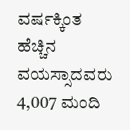ವರ್ಷಕ್ಕಿಂತ ಹೆಚ್ಚಿನ ವಯಸ್ಸಾದವರು 4,007 ಮಂದಿ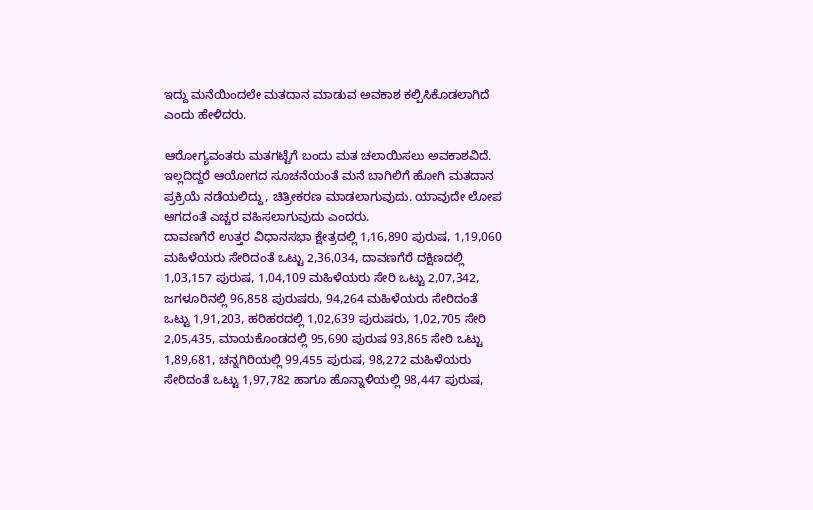ಇದ್ದು ಮನೆಯಿಂದಲೇ ಮತದಾನ ಮಾಡುವ ಅವಕಾಶ ಕಲ್ಪಿಸಿಕೊಡಲಾಗಿದೆ ಎಂದು ಹೇಳಿದರು.

ಆರೋಗ್ಯವಂತರು ಮತಗಟ್ಟೆಗೆ ಬಂದು ಮತ ಚಲಾಯಿಸಲು ಅವಕಾಶವಿದೆ. ಇಲ್ಲದಿದ್ದರೆ ಆಯೋಗದ ಸೂಚನೆಯಂತೆ ಮನೆ ಬಾಗಿಲಿಗೆ ಹೋಗಿ ಮತದಾನ ಪ್ರಕ್ರಿಯೆ ನಡೆಯಲಿದ್ದು, ಚಿತ್ರೀಕರಣ ಮಾಡಲಾಗುವುದು. ಯಾವುದೇ ಲೋಪ ಆಗದಂತೆ ಎಚ್ಚರ ವಹಿಸಲಾಗುವುದು ಎಂದರು.
ದಾವಣಗೆರೆ ಉತ್ತರ ವಿಧಾನಸಭಾ ಕ್ಷೇತ್ರದಲ್ಲಿ 1,16,890 ಪುರುಷ, 1,19,060 ಮಹಿಳೆಯರು ಸೇರಿದಂತೆ ಒಟ್ಟು 2,36,034, ದಾವಣಗೆರೆ ದಕ್ಷಿಣದಲ್ಲಿ 1,03,157 ಪುರುಷ, 1,04,109 ಮಹಿಳೆಯರು ಸೇರಿ ಒಟ್ಟು 2,07,342, ಜಗಳೂರಿನಲ್ಲಿ 96,858 ಪುರುಷರು, 94,264 ಮಹಿಳೆಯರು ಸೇರಿದಂತೆ ಒಟ್ಟು 1,91,203, ಹರಿಹರದಲ್ಲಿ 1,02,639 ಪುರುಷರು, 1,02,705 ಸೇರಿ 2,05,435, ಮಾಯಕೊಂಡದಲ್ಲಿ 95,690 ಪುರುಷ 93,865 ಸೇರಿ ಒಟ್ಟು 1,89,681, ಚನ್ನಗಿರಿಯಲ್ಲಿ 99,455 ಪುರುಷ, 98,272 ಮಹಿಳೆಯರು ಸೇರಿದಂತೆ ಒಟ್ಟು 1,97,782 ಹಾಗೂ ಹೊನ್ನಾಳಿಯಲ್ಲಿ 98,447 ಪುರುಷ,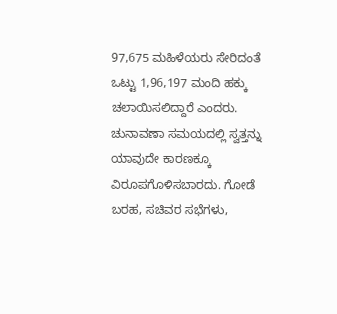97,675 ಮಹಿಳೆಯರು ಸೇರಿದಂತೆ ಒಟ್ಟು 1,96,197 ಮಂದಿ ಹಕ್ಕು ಚಲಾಯಿಸಲಿದ್ದಾರೆ ಎಂದರು.
ಚುನಾವಣಾ ಸಮಯದಲ್ಲಿ ಸ್ವತ್ತನ್ನು ಯಾವುದೇ ಕಾರಣಕ್ಕೂ ವಿರೂಪಗೊಳಿಸಬಾರದು. ಗೋಡೆ ಬರಹ, ಸಚಿವರ ಸಭೆಗಳು,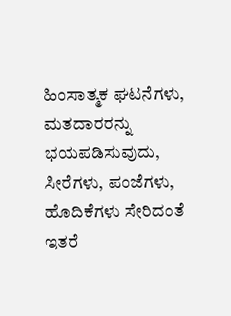ಹಿಂಸಾತ್ಮಕ ಘಟನೆಗಳು, ಮತದಾರರನ್ನು ಭಯಪಡಿಸುವುದು, ಸೀರೆಗಳು, ಪಂಜೆಗಳು, ಹೊದಿಕೆಗಳು ಸೇರಿದಂತೆ ಇತರೆ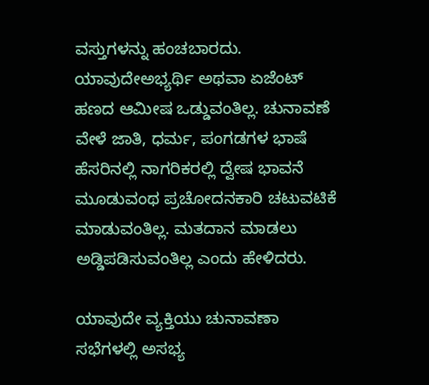ವಸ್ತುಗಳನ್ನು ಹಂಚಬಾರದು. ಯಾವುದೇಅಭ್ಯರ್ಥಿ ಅಥವಾ ಏಜೆಂಟ್ ಹಣದ ಆಮೀಷ ಒಡ್ಡುವಂತಿಲ್ಲ. ಚುನಾವಣೆ ವೇಳೆ ಜಾತಿ, ಧರ್ಮ, ಪಂಗಡಗಳ ಭಾಷೆ ಹೆಸರಿನಲ್ಲಿ ನಾಗರಿಕರಲ್ಲಿ ದ್ವೇಷ ಭಾವನೆ ಮೂಡುವಂಥ ಪ್ರಚೋದನಕಾರಿ ಚಟುವಟಿಕೆ ಮಾಡುವಂತಿಲ್ಲ. ಮತದಾನ ಮಾಡಲು ಅಡ್ಡಿಪಡಿಸುವಂತಿಲ್ಲ ಎಂದು ಹೇಳಿದರು.

ಯಾವುದೇ ವ್ಯಕ್ತಿಯು ಚುನಾವಣಾ ಸಭೆಗಳಲ್ಲಿ ಅಸಭ್ಯ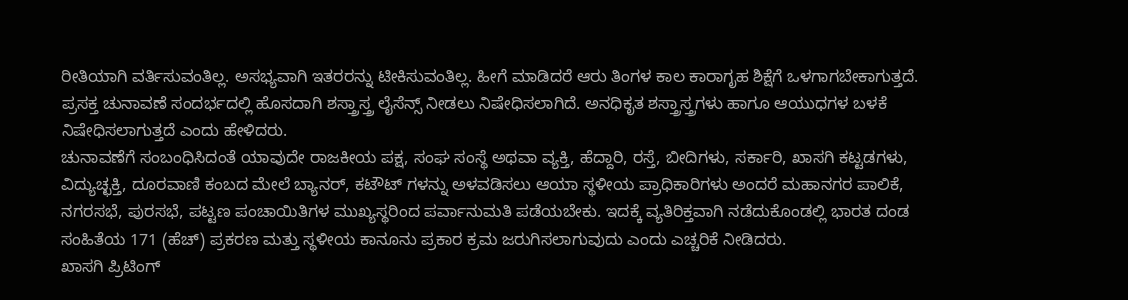ರೀತಿಯಾಗಿ ವರ್ತಿಸುವಂತಿಲ್ಲ. ಅಸಭ್ಯವಾಗಿ ಇತರರನ್ನು ಟೀಕಿಸುವಂತಿಲ್ಲ. ಹೀಗೆ ಮಾಡಿದರೆ ಆರು ತಿಂಗಳ ಕಾಲ ಕಾರಾಗೃಹ ಶಿಕ್ಷೆಗೆ ಒಳಗಾಗಬೇಕಾಗುತ್ತದೆ. ಪ್ರಸಕ್ತ ಚುನಾವಣೆ ಸಂದರ್ಭದಲ್ಲಿ ಹೊಸದಾಗಿ ಶಸ್ತ್ರಾಸ್ತ್ರ ಲೈಸೆನ್ಸ್ ನೀಡಲು ನಿಷೇಧಿಸಲಾಗಿದೆ. ಅನಧಿಕೃತ ಶಸ್ತ್ರಾಸ್ತ್ರಗಳು ಹಾಗೂ ಆಯುಧಗಳ ಬಳಕೆ ನಿಷೇಧಿಸಲಾಗುತ್ತದೆ ಎಂದು ಹೇಳಿದರು.
ಚುನಾವಣೆಗೆ ಸಂಬಂಧಿಸಿದಂತೆ ಯಾವುದೇ ರಾಜಕೀಯ ಪಕ್ಷ, ಸಂಘ ಸಂಸ್ಥೆ ಅಥವಾ ವ್ಯಕ್ತಿ, ಹೆದ್ದಾರಿ, ರಸ್ತೆ, ಬೀದಿಗಳು, ಸರ್ಕಾರಿ, ಖಾಸಗಿ ಕಟ್ಟಡಗಳು, ವಿದ್ಯುಚ್ಛಕ್ತಿ, ದೂರವಾಣಿ ಕಂಬದ ಮೇಲೆ ಬ್ಯಾನರ್, ಕಟೌಟ್ ಗಳನ್ನು ಅಳವಡಿಸಲು ಆಯಾ ಸ್ಥಳೀಯ ಪ್ರಾಧಿಕಾರಿಗಳು ಅಂದರೆ ಮಹಾನಗರ ಪಾಲಿಕೆ, ನಗರಸಭೆ, ಪುರಸಭೆ, ಪಟ್ಟಣ ಪಂಚಾಯಿತಿಗಳ ಮುಖ್ಯಸ್ಥರಿಂದ ಪರ್ವಾನುಮತಿ ಪಡೆಯಬೇಕು. ಇದಕ್ಕೆ ವ್ಯತಿರಿಕ್ತವಾಗಿ ನಡೆದುಕೊಂಡಲ್ಲಿ ಭಾರತ ದಂಡ ಸಂಹಿತೆಯ 171 (ಹೆಚ್) ಪ್ರಕರಣ ಮತ್ತು ಸ್ಥಳೀಯ ಕಾನೂನು ಪ್ರಕಾರ ಕ್ರಮ ಜರುಗಿಸಲಾಗುವುದು ಎಂದು ಎಚ್ಚರಿಕೆ ನೀಡಿದರು.
ಖಾಸಗಿ ಪ್ರಿಟಿಂಗ್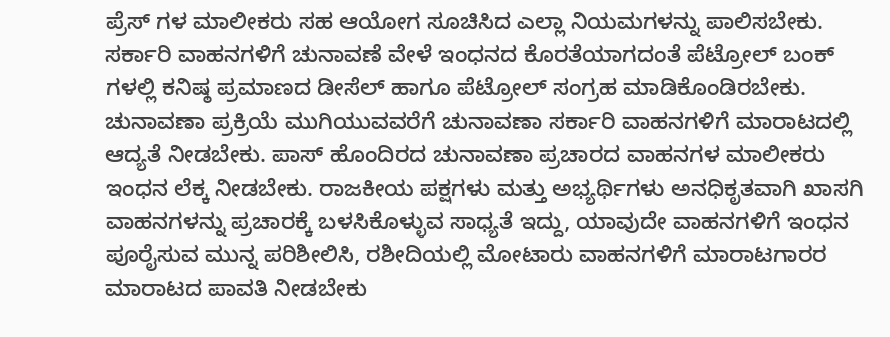ಪ್ರೆಸ್ ಗಳ ಮಾಲೀಕರು ಸಹ ಆಯೋಗ ಸೂಚಿಸಿದ ಎಲ್ಲಾ ನಿಯಮಗಳನ್ನು ಪಾಲಿಸಬೇಕು. ಸರ್ಕಾರಿ ವಾಹನಗಳಿಗೆ ಚುನಾವಣೆ ವೇಳೆ ಇಂಧನದ ಕೊರತೆಯಾಗದಂತೆ ಪೆಟ್ರೋಲ್ ಬಂಕ್ ಗಳಲ್ಲಿ ಕನಿಷ್ಠ ಪ್ರಮಾಣದ ಡೀಸೆಲ್ ಹಾಗೂ ಪೆಟ್ರೋಲ್ ಸಂಗ್ರಹ ಮಾಡಿಕೊಂಡಿರಬೇಕು. ಚುನಾವಣಾ ಪ್ರಕ್ರಿಯೆ ಮುಗಿಯುವವರೆಗೆ ಚುನಾವಣಾ ಸರ್ಕಾರಿ ವಾಹನಗಳಿಗೆ ಮಾರಾಟದಲ್ಲಿ ಆದ್ಯತೆ ನೀಡಬೇಕು. ಪಾಸ್ ಹೊಂದಿರದ ಚುನಾವಣಾ ಪ್ರಚಾರದ ವಾಹನಗಳ ಮಾಲೀಕರು ಇಂಧನ ಲೆಕ್ಕ ನೀಡಬೇಕು. ರಾಜಕೀಯ ಪಕ್ಷಗಳು ಮತ್ತು ಅಭ್ಯರ್ಥಿಗಳು ಅನಧಿಕೃತವಾಗಿ ಖಾಸಗಿ ವಾಹನಗಳನ್ನು ಪ್ರಚಾರಕ್ಕೆ ಬಳಸಿಕೊಳ್ಳುವ ಸಾಧ್ಯತೆ ಇದ್ದು, ಯಾವುದೇ ವಾಹನಗಳಿಗೆ ಇಂಧನ ಪೂರೈಸುವ ಮುನ್ನ ಪರಿಶೀಲಿಸಿ, ರಶೀದಿಯಲ್ಲಿ ಮೋಟಾರು ವಾಹನಗಳಿಗೆ ಮಾರಾಟಗಾರರ ಮಾರಾಟದ ಪಾವತಿ ನೀಡಬೇಕು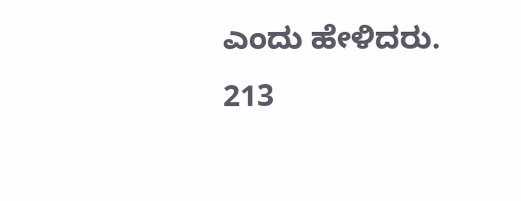ಎಂದು ಹೇಳಿದರು.
213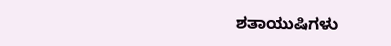ಶತಾಯುಷಿಗಳು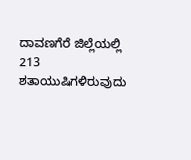ದಾವಣಗೆರೆ ಜಿಲ್ಲೆಯಲ್ಲಿ 213 ಶತಾಯುಷಿಗಳಿರುವುದು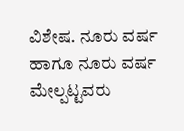ವಿಶೇಷ. ನೂರು ವರ್ಷ ಹಾಗೂ ನೂರು ವರ್ಷ ಮೇಲ್ಪಟ್ಟವರು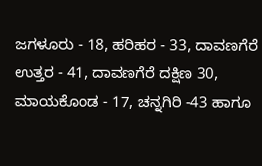ಜಗಳೂರು - 18, ಹರಿಹರ - 33, ದಾವಣಗೆರೆ ಉತ್ತರ - 41, ದಾವಣಗೆರೆ ದಕ್ಷಿಣ 30, ಮಾಯಕೊಂಡ - 17, ಚನ್ನಗಿರಿ -43 ಹಾಗೂ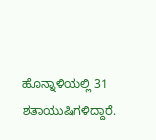ಹೊನ್ನಾಳಿಯಲ್ಲಿ 31 ಶತಾಯುಷಿಗಳಿದ್ದಾರೆ.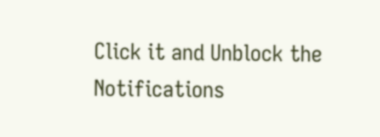Click it and Unblock the Notifications